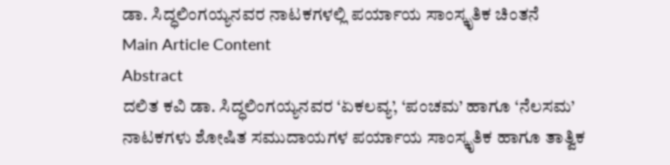ಡಾ. ಸಿದ್ಧಲಿಂಗಯ್ಯನವರ ನಾಟಕಗಳಲ್ಲಿ ಪರ್ಯಾಯ ಸಾಂಸ್ಕೃತಿಕ ಚಿಂತನೆ
Main Article Content
Abstract
ದಲಿತ ಕವಿ ಡಾ. ಸಿದ್ಧಲಿಂಗಯ್ಯನವರ ‘ಏಕಲವ್ಯ’, ‘ಪಂಚಮ’ ಹಾಗೂ ‘ನೆಲಸಮ’ ನಾಟಕಗಳು ಶೋಷಿತ ಸಮುದಾಯಗಳ ಪರ್ಯಾಯ ಸಾಂಸ್ಕೃತಿಕ ಹಾಗೂ ತಾತ್ವಿಕ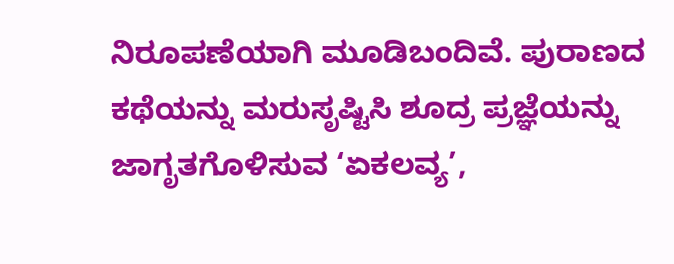ನಿರೂಪಣೆಯಾಗಿ ಮೂಡಿಬಂದಿವೆ. ಪುರಾಣದ ಕಥೆಯನ್ನು ಮರುಸೃಷ್ಟಿಸಿ ಶೂದ್ರ ಪ್ರಜ್ಞೆಯನ್ನು ಜಾಗೃತಗೊಳಿಸುವ ‘ಏಕಲವ್ಯ’,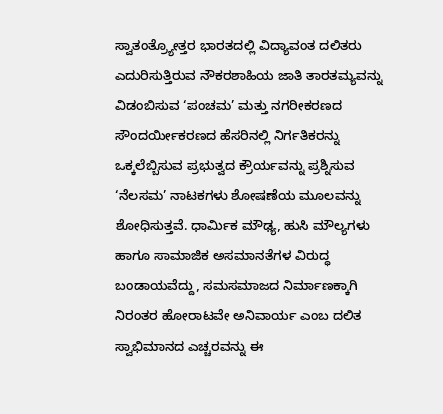ಸ್ವಾತಂತ್ರ್ಯೋತ್ತರ ಭಾರತದಲ್ಲಿ ವಿದ್ಯಾವಂತ ದಲಿತರು ಎದುರಿಸುತ್ತಿರುವ ನೌಕರಶಾಹಿಯ ಜಾತಿ ತಾರತಮ್ಯವನ್ನು ವಿಡಂಬಿಸುವ ‘ಪಂಚಮ’ ಮತ್ತು ನಗರೀಕರಣದ ಸೌಂದರ್ಯೀಕರಣದ ಹೆಸರಿನಲ್ಲಿ ನಿರ್ಗತಿಕರನ್ನು ಒಕ್ಕಲೆಬ್ಬಿಸುವ ಪ್ರಭುತ್ವದ ಕ್ರೌರ್ಯವನ್ನು ಪ್ರಶ್ನಿಸುವ ‘ನೆಲಸಮ’ ನಾಟಕಗಳು ಶೋಷಣೆಯ ಮೂಲವನ್ನು ಶೋಧಿಸುತ್ತವೆ. ಧಾರ್ಮಿಕ ಮೌಢ್ಯ, ಹುಸಿ ಮೌಲ್ಯಗಳು ಹಾಗೂ ಸಾಮಾಜಿಕ ಅಸಮಾನತೆಗಳ ವಿರುದ್ಧ ಬಂಡಾಯವೆದ್ದು, ಸಮಸಮಾಜದ ನಿರ್ಮಾಣಕ್ಕಾಗಿ ನಿರಂತರ ಹೋರಾಟವೇ ಅನಿವಾರ್ಯ ಎಂಬ ದಲಿತ ಸ್ವಾಭಿಮಾನದ ಎಚ್ಚರವನ್ನು ಈ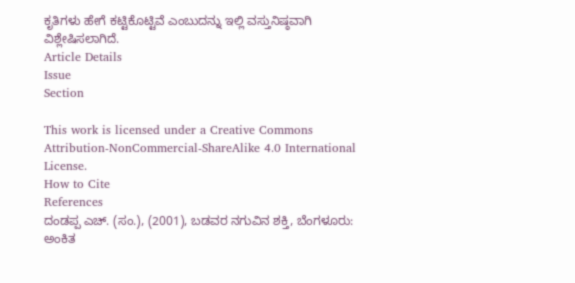ಕೃತಿಗಳು ಹೇಗೆ ಕಟ್ಟಿಕೊಟ್ಟಿವೆ ಎಂಬುದನ್ನು ಇಲ್ಲಿ ವಸ್ತುನಿಷ್ಠವಾಗಿ ವಿಶ್ಲೇಷಿಸಲಾಗಿದೆ.
Article Details
Issue
Section

This work is licensed under a Creative Commons Attribution-NonCommercial-ShareAlike 4.0 International License.
How to Cite
References
ದಂಡಪ್ಪ ಎಚ್. (ಸಂ.), (2001), ಬಡವರ ನಗುವಿನ ಶಕ್ತಿ, ಬೆಂಗಳೂರು: ಅಂಕಿತ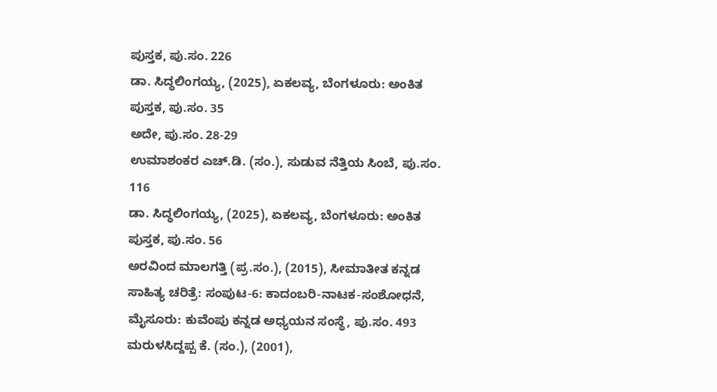ಪುಸ್ತಕ, ಪು.ಸಂ. 226
ಡಾ. ಸಿದ್ಧಲಿಂಗಯ್ಯ, (2025), ಏಕಲವ್ಯ, ಬೆಂಗಳೂರು: ಅಂಕಿತ ಪುಸ್ತಕ, ಪು.ಸಂ. 35
ಅದೇ, ಪು.ಸಂ. 28-29
ಉಮಾಶಂಕರ ಎಚ್.ಡಿ. (ಸಂ.), ಸುಡುವ ನೆತ್ತಿಯ ಸಿಂಬೆ, ಪು.ಸಂ. 116
ಡಾ. ಸಿದ್ಧಲಿಂಗಯ್ಯ, (2025), ಏಕಲವ್ಯ, ಬೆಂಗಳೂರು: ಅಂಕಿತ ಪುಸ್ತಕ, ಪು.ಸಂ. 56
ಅರವಿಂದ ಮಾಲಗತ್ತಿ (ಪ್ರ.ಸಂ.), (2015), ಸೀಮಾತೀತ ಕನ್ನಡ ಸಾಹಿತ್ಯ ಚರಿತ್ರೆ: ಸಂಪುಟ-6: ಕಾದಂಬರಿ-ನಾಟಕ-ಸಂಶೋಧನೆ, ಮೈಸೂರು: ಕುವೆಂಪು ಕನ್ನಡ ಅಧ್ಯಯನ ಸಂಸ್ಥೆ, ಪು.ಸಂ. 493
ಮರುಳಸಿದ್ದಪ್ಪ ಕೆ. (ಸಂ.), (2001),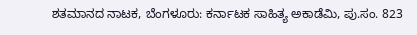ಶತಮಾನದ ನಾಟಕ, ಬೆಂಗಳೂರು: ಕರ್ನಾಟಕ ಸಾಹಿತ್ಯ ಅಕಾಡೆಮಿ, ಪು.ಸಂ. 823